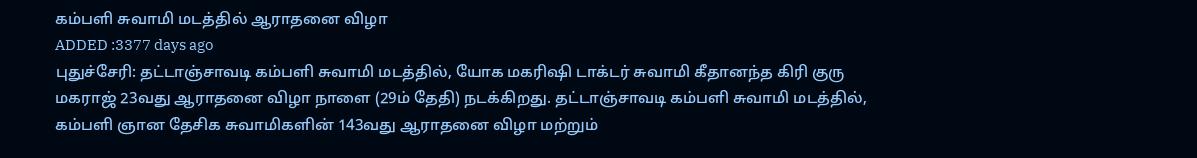கம்பளி சுவாமி மடத்தில் ஆராதனை விழா
ADDED :3377 days ago
புதுச்சேரி: தட்டாஞ்சாவடி கம்பளி சுவாமி மடத்தில், யோக மகரிஷி டாக்டர் சுவாமி கீதானந்த கிரி குரு மகராஜ் 23வது ஆராதனை விழா நாளை (29ம் தேதி) நடக்கிறது. தட்டாஞ்சாவடி கம்பளி சுவாமி மடத்தில், கம்பளி ஞான தேசிக சுவாமிகளின் 143வது ஆராதனை விழா மற்றும்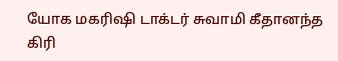யோக மகரிஷி டாக்டர் சுவாமி கீதானந்த கிரி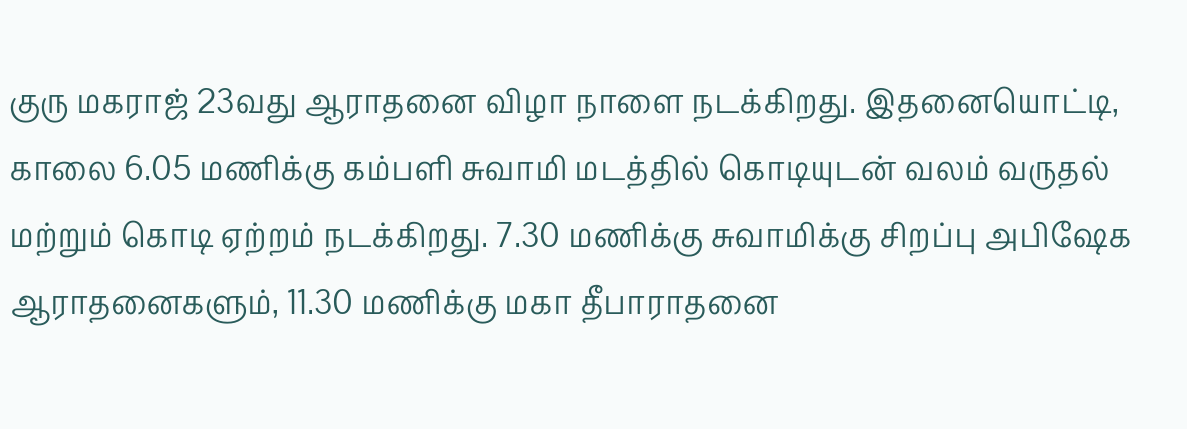குரு மகராஜ் 23வது ஆராதனை விழா நாளை நடக்கிறது. இதனையொட்டி, காலை 6.05 மணிக்கு கம்பளி சுவாமி மடத்தில் கொடியுடன் வலம் வருதல் மற்றும் கொடி ஏற்றம் நடக்கிறது. 7.30 மணிக்கு சுவாமிக்கு சிறப்பு அபிஷேக ஆராதனைகளும், 11.30 மணிக்கு மகா தீபாராதனை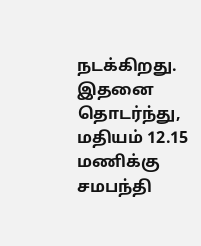நடக்கிறது. இதனை தொடர்ந்து, மதியம் 12.15 மணிக்கு சமபந்தி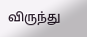விருந்து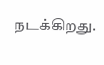நடக்கிறது.